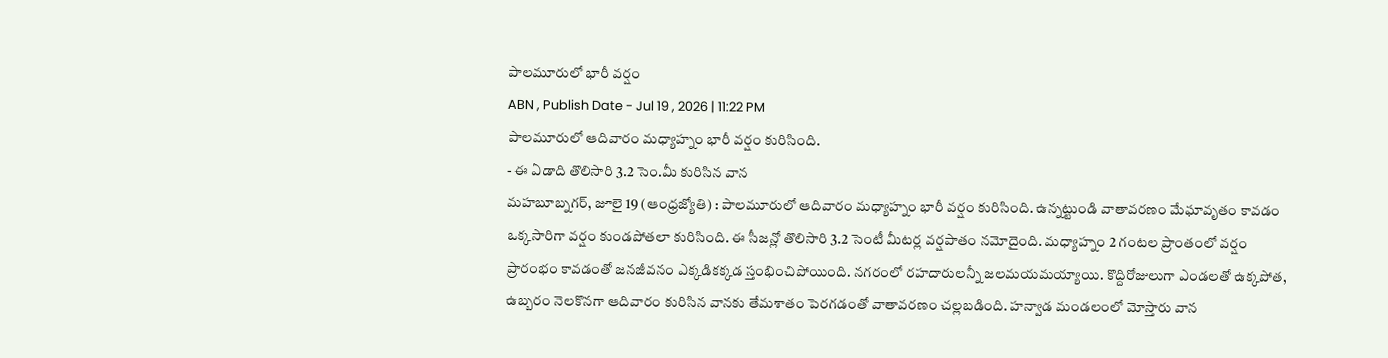పాలమూరులో భారీ వర్షం
ABN , Publish Date - Jul 19 , 2026 | 11:22 PM
పాలమూరులో ఆదివారం మధ్యాహ్నం భారీ వర్షం కురిసింది.
- ఈ ఏడాది తొలిసారి 3.2 సెం.మీ కురిసిన వాన
మహబూబ్నగర్, జూలై 19 (ఆంధ్రజ్యోతి) : పాలమూరులో ఆదివారం మధ్యాహ్నం భారీ వర్షం కురిసింది. ఉన్నట్టుండి వాతావరణం మేఘావృతం కావడం ఒక్కసారిగా వర్షం కుండపోతలా కురిసింది. ఈ సీజన్లో తొలిసారి 3.2 సెంటీ మీటర్ల వర్షపాతం నమోదైంది. మధ్యాహ్నం 2 గంటల ప్రాంతంలో వర్షం ప్రారంభం కావడంతో జనజీవనం ఎక్కడికక్కడ స్తంభించిపోయింది. నగరంలో రహదారులన్నీ జలమయమయ్యాయి. కొద్దిరోజులుగా ఎండలతో ఉక్కపోత, ఉబ్బరం నెలకొనగా ఆదివారం కురిసిన వానకు తేమశాతం పెరగడంతో వాతావరణం చల్లబడింది. హన్వాడ మండలంలో మోస్తారు వాన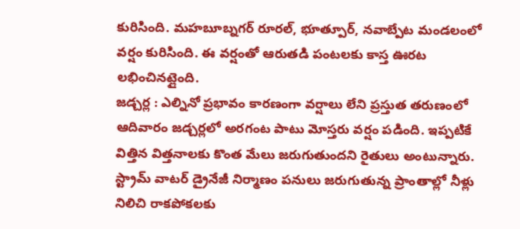కురిసింది. మహబూబ్నగర్ రూరల్, భూత్పూర్, నవాబ్పేట మండలంలో వర్షం కురిసింది. ఈ వర్షంతో ఆరుతడి పంటలకు కాస్త ఊరట లభించినట్లైంది.
జడ్చర్ల : ఎల్నినో ప్రభావం కారణంగా వర్షాలు లేని ప్రస్తుత తరుణంలో ఆదివారం జడ్చర్లలో అరగంట పాటు మోస్తరు వర్షం పడింది. ఇప్పటికే విత్తిన విత్తనాలకు కొంత మేలు జరుగుతుందని రైతులు అంటున్నారు. స్ట్రామ్ వాటర్ డ్రైనేజీ నిర్మాణం పనులు జరుగుతున్న ప్రాంతాల్లో నీళ్లు నిలిచి రాకపోకలకు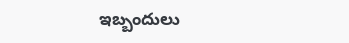ఇబ్బందులు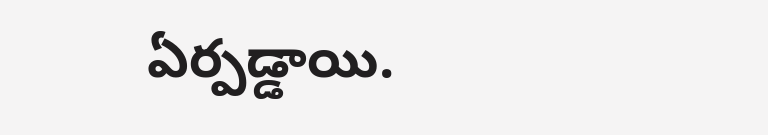ఏర్పడ్డాయి.